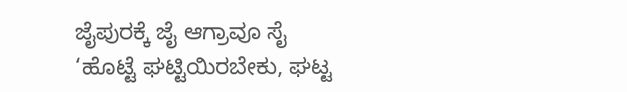ಜೈಪುರಕ್ಕೆ ಜೈ ಆಗ್ರಾವೂ ಸೈ
‘ಹೊಟ್ಟೆ ಘಟ್ಟಿಯಿರಬೇಕು, ಘಟ್ಟ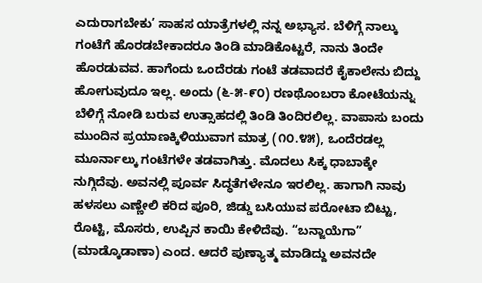ಎದುರಾಗಬೇಕು’ ಸಾಹಸ ಯಾತ್ರೆಗಳಲ್ಲಿ ನನ್ನ ಅಭ್ಯಾಸ. ಬೆಳಿಗ್ಗೆ ನಾಲ್ಕು ಗಂಟೆಗೆ ಹೊರಡಬೇಕಾದರೂ ತಿಂಡಿ ಮಾಡಿಕೊಟ್ಟರೆ, ನಾನು ತಿಂದೇ ಹೊರಡುವವ. ಹಾಗೆಂದು ಒಂದೆರಡು ಗಂಟೆ ತಡವಾದರೆ ಕೈಕಾಲೇನು ಬಿದ್ದು ಹೋಗುವುದೂ ಇಲ್ಲ. ಅಂದು (೬-೫-೯೦) ರಣಥೊಂಬರಾ ಕೋಟೆಯನ್ನು ಬೆಳಿಗ್ಗೆ ನೋಡಿ ಬರುವ ಉತ್ಸಾಹದಲ್ಲಿ ತಿಂಡಿ ತಿಂದಿರಲಿಲ್ಲ. ವಾಪಾಸು ಬಂದು ಮುಂದಿನ ಪ್ರಯಾಣಕ್ಕಿಳಿಯುವಾಗ ಮಾತ್ರ (೧೦.೪೫), ಒಂದೆರಡಲ್ಲ ಮೂರ್ನಾಲ್ಕು ಗಂಟೆಗಳೇ ತಡವಾಗಿತ್ತು. ಮೊದಲು ಸಿಕ್ಕ ಧಾಬಾಕ್ಕೇ ನುಗ್ಗಿದೆವು. ಅವನಲ್ಲಿ ಪೂರ್ವ ಸಿದ್ಧತೆಗಳೇನೂ ಇರಲಿಲ್ಲ. ಹಾಗಾಗಿ ನಾವು ಹಳಸಲು ಎಣ್ಣೇಲಿ ಕರಿದ ಪೂರಿ, ಜಿಡ್ಡು ಬಸಿಯುವ ಪರೋಟಾ ಬಿಟ್ಟು, ರೊಟ್ಟಿ, ಮೊಸರು, ಉಪ್ಪಿನ ಕಾಯಿ ಕೇಳಿದೆವು. “ಬನ್ಜಾಯೆಗಾ” (ಮಾಡ್ಕೊಡಾಣಾ) ಎಂದ. ಆದರೆ ಪುಣ್ಯಾತ್ಮ ಮಾಡಿದ್ದು ಅವನದೇ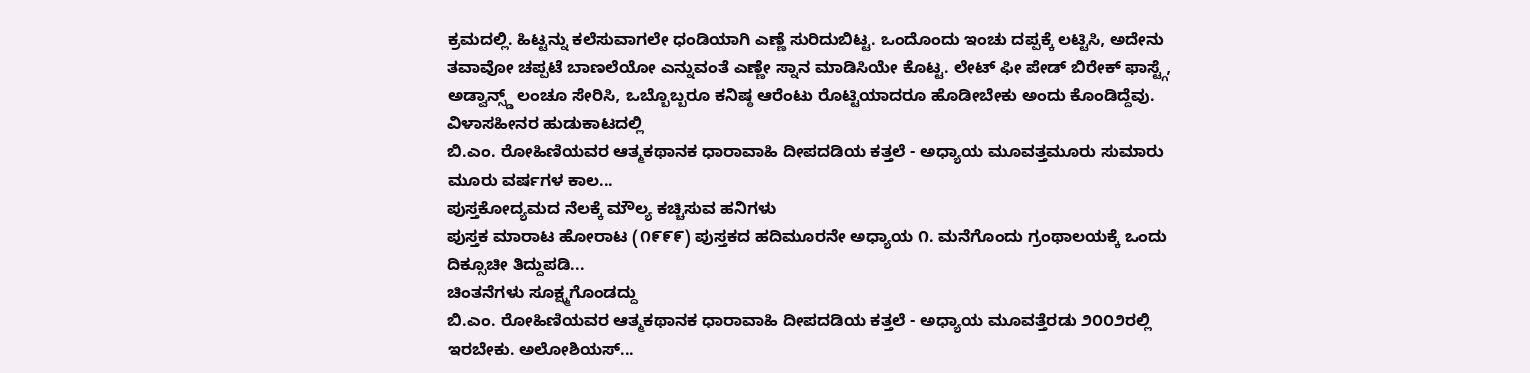ಕ್ರಮದಲ್ಲಿ. ಹಿಟ್ಟನ್ನು ಕಲೆಸುವಾಗಲೇ ಧಂಡಿಯಾಗಿ ಎಣ್ಣೆ ಸುರಿದುಬಿಟ್ಟ. ಒಂದೊಂದು ಇಂಚು ದಪ್ಪಕ್ಕೆ ಲಟ್ಟಿಸಿ, ಅದೇನು ತವಾವೋ ಚಪ್ಪಟೆ ಬಾಣಲೆಯೋ ಎನ್ನುವಂತೆ ಎಣ್ಣೇ ಸ್ನಾನ ಮಾಡಿಸಿಯೇ ಕೊಟ್ಟ. ಲೇಟ್ ಫೀ ಪೇಡ್ ಬಿರೇಕ್ ಫಾಸ್ಟ್ಗೆ, ಅಡ್ವಾನ್ಸ್ಡ್ ಲಂಚೂ ಸೇರಿಸಿ, ಒಬ್ಬೊಬ್ಬರೂ ಕನಿಷ್ಠ ಆರೆಂಟು ರೊಟ್ಟಿಯಾದರೂ ಹೊಡೀಬೇಕು ಅಂದು ಕೊಂಡಿದ್ದೆವು.
ವಿಳಾಸಹೀನರ ಹುಡುಕಾಟದಲ್ಲಿ
ಬಿ.ಎಂ. ರೋಹಿಣಿಯವರ ಆತ್ಮಕಥಾನಕ ಧಾರಾವಾಹಿ ದೀಪದಡಿಯ ಕತ್ತಲೆ - ಅಧ್ಯಾಯ ಮೂವತ್ತಮೂರು ಸುಮಾರು ಮೂರು ವರ್ಷಗಳ ಕಾಲ...
ಪುಸ್ತಕೋದ್ಯಮದ ನೆಲಕ್ಕೆ ಮೌಲ್ಯ ಕಚ್ಚಿಸುವ ಹನಿಗಳು
ಪುಸ್ತಕ ಮಾರಾಟ ಹೋರಾಟ (೧೯೯೯) ಪುಸ್ತಕದ ಹದಿಮೂರನೇ ಅಧ್ಯಾಯ ೧. ಮನೆಗೊಂದು ಗ್ರಂಥಾಲಯಕ್ಕೆ ಒಂದು ದಿಕ್ಸೂಚೀ ತಿದ್ದುಪಡಿ...
ಚಿಂತನೆಗಳು ಸೂಕ್ಷ್ಮಗೊಂಡದ್ದು
ಬಿ.ಎಂ. ರೋಹಿಣಿಯವರ ಆತ್ಮಕಥಾನಕ ಧಾರಾವಾಹಿ ದೀಪದಡಿಯ ಕತ್ತಲೆ - ಅಧ್ಯಾಯ ಮೂವತ್ತೆರಡು ೨೦೦೨ರಲ್ಲಿ ಇರಬೇಕು. ಅಲೋಶಿಯಸ್...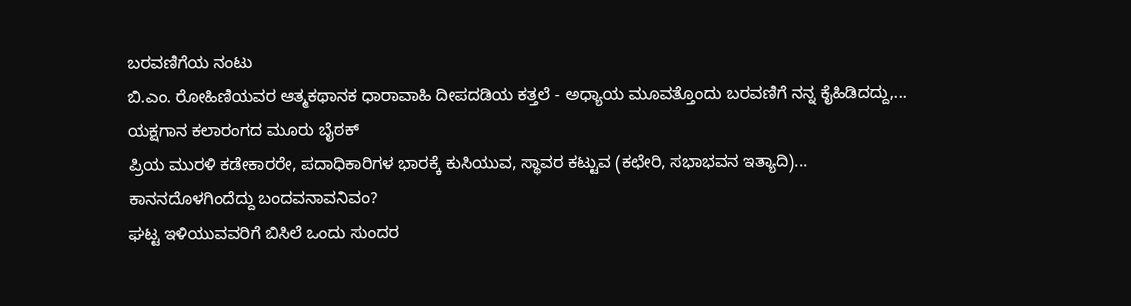ಬರವಣಿಗೆಯ ನಂಟು
ಬಿ.ಎಂ. ರೋಹಿಣಿಯವರ ಆತ್ಮಕಥಾನಕ ಧಾರಾವಾಹಿ ದೀಪದಡಿಯ ಕತ್ತಲೆ - ಅಧ್ಯಾಯ ಮೂವತ್ತೊಂದು ಬರವಣಿಗೆ ನನ್ನ ಕೈಹಿಡಿದದ್ದು,...
ಯಕ್ಷಗಾನ ಕಲಾರಂಗದ ಮೂರು ಬೈಠಕ್
ಪ್ರಿಯ ಮುರಳಿ ಕಡೇಕಾರರೇ, ಪದಾಧಿಕಾರಿಗಳ ಭಾರಕ್ಕೆ ಕುಸಿಯುವ, ಸ್ಥಾವರ ಕಟ್ಟುವ (ಕಛೇರಿ, ಸಭಾಭವನ ಇತ್ಯಾದಿ)...
ಕಾನನದೊಳಗಿಂದೆದ್ದು ಬಂದವನಾವನಿವಂ?
ಘಟ್ಟ ಇಳಿಯುವವರಿಗೆ ಬಿಸಿಲೆ ಒಂದು ಸುಂದರ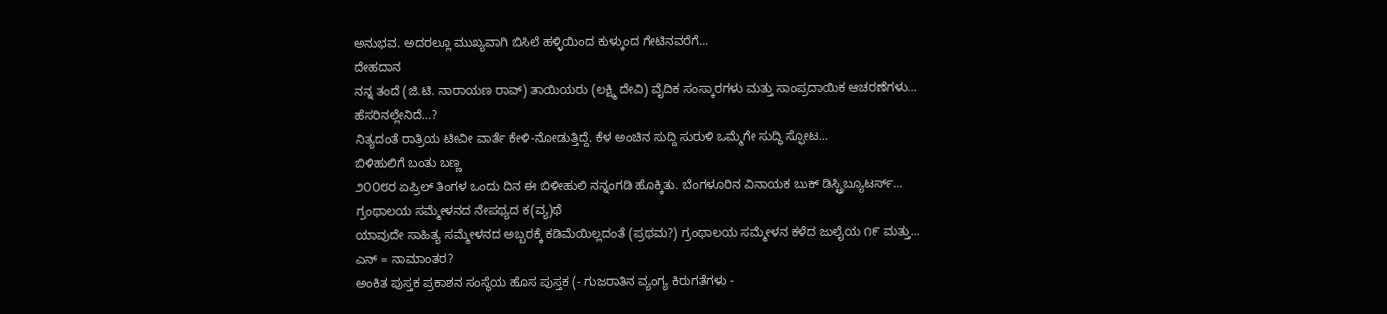ಅನುಭವ. ಅದರಲ್ಲೂ ಮುಖ್ಯವಾಗಿ ಬಿಸಿಲೆ ಹಳ್ಳಿಯಿಂದ ಕುಳ್ಕುಂದ ಗೇಟಿನವರೆಗೆ...
ದೇಹದಾನ
ನನ್ನ ತಂದೆ (ಜಿ.ಟಿ. ನಾರಾಯಣ ರಾವ್) ತಾಯಿಯರು (ಲಕ್ಷ್ಮಿ ದೇವಿ) ವೈದಿಕ ಸಂಸ್ಕಾರಗಳು ಮತ್ತು ಸಾಂಪ್ರದಾಯಿಕ ಆಚರಣೆಗಳು...
ಹೆಸರಿನಲ್ಲೇನಿದೆ…?
ನಿತ್ಯದಂತೆ ರಾತ್ರಿಯ ಟೀವೀ ವಾರ್ತೆ ಕೇಳಿ-ನೋಡುತ್ತಿದ್ದೆ. ಕೆಳ ಅಂಚಿನ ಸುದ್ದಿ ಸುರುಳಿ ಒಮ್ಮೆಗೇ ಸುದ್ಧಿ ಸ್ಫೋಟ...
ಬಿಳಿಹುಲಿಗೆ ಬಂತು ಬಣ್ಣ
೨೦೦೮ರ ಏಪ್ರಿಲ್ ತಿಂಗಳ ಒಂದು ದಿನ ಈ ಬಿಳೀಹುಲಿ ನನ್ನಂಗಡಿ ಹೊಕ್ಕಿತು. ಬೆಂಗಳೂರಿನ ವಿನಾಯಕ ಬುಕ್ ಡಿಸ್ಟ್ರಿಬ್ಯೂಟರ್ಸ್...
ಗ್ರಂಥಾಲಯ ಸಮ್ಮೇಳನದ ನೇಪಥ್ಯದ ಕ(ವ್ಯ)ಥೆ
ಯಾವುದೇ ಸಾಹಿತ್ಯ ಸಮ್ಮೇಳನದ ಅಬ್ಬರಕ್ಕೆ ಕಡಿಮೆಯಿಲ್ಲದಂತೆ (ಪ್ರಥಮ?) ಗ್ರಂಥಾಲಯ ಸಮ್ಮೇಳನ ಕಳೆದ ಜುಲೈಯ ೧೯ ಮತ್ತು...
ಎನ್ = ನಾಮಾಂತರ?
ಅಂಕಿತ ಪುಸ್ತಕ ಪ್ರಕಾಶನ ಸಂಸ್ಥೆಯ ಹೊಸ ಪುಸ್ತಕ (- ಗುಜರಾತಿನ ವ್ಯಂಗ್ಯ ಕಿರುಗತೆಗಳು -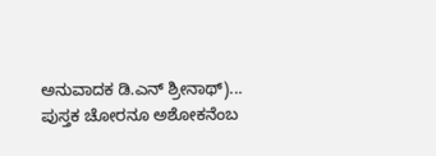ಅನುವಾದಕ ಡಿ.ಎನ್ ಶ್ರೀನಾಥ್)...
ಪುಸ್ತಕ ಚೋರನೂ ಅಶೋಕನೆಂಬ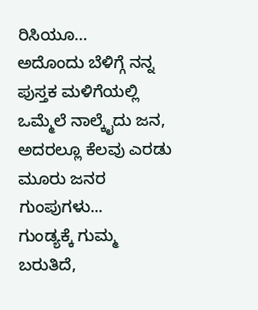ರಿಸಿಯೂ…
ಅದೊಂದು ಬೆಳಿಗ್ಗೆ ನನ್ನ ಪುಸ್ತಕ ಮಳಿಗೆಯಲ್ಲಿ ಒಮ್ಮೆಲೆ ನಾಲ್ಕೈದು ಜನ, ಅದರಲ್ಲೂ ಕೆಲವು ಎರಡು ಮೂರು ಜನರ ಗುಂಪುಗಳು...
ಗುಂಡ್ಯಕ್ಕೆ ಗುಮ್ಮ ಬರುತಿದೆ,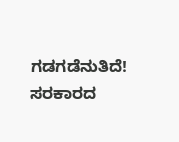ಗಡಗಡೆನುತಿದೆ!
ಸರಕಾರದ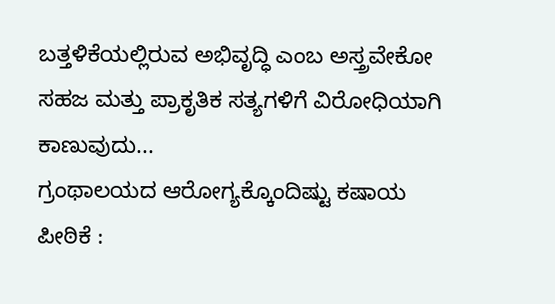ಬತ್ತಳಿಕೆಯಲ್ಲಿರುವ ಅಭಿವೃದ್ಧಿ ಎಂಬ ಅಸ್ತ್ರವೇಕೋ ಸಹಜ ಮತ್ತು ಪ್ರಾಕೃತಿಕ ಸತ್ಯಗಳಿಗೆ ವಿರೋಧಿಯಾಗಿ ಕಾಣುವುದು...
ಗ್ರಂಥಾಲಯದ ಆರೋಗ್ಯಕ್ಕೊಂದಿಷ್ಟು ಕಷಾಯ
ಪೀಠಿಕೆ :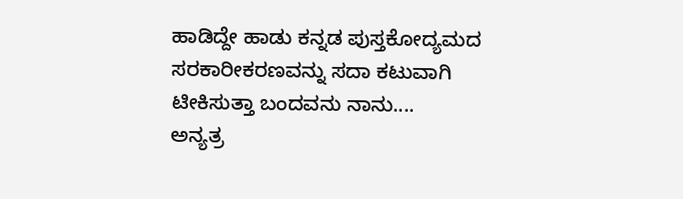ಹಾಡಿದ್ದೇ ಹಾಡು ಕನ್ನಡ ಪುಸ್ತಕೋದ್ಯಮದ ಸರಕಾರೀಕರಣವನ್ನು ಸದಾ ಕಟುವಾಗಿ ಟೀಕಿಸುತ್ತಾ ಬಂದವನು ನಾನು....
ಅನ್ಯತ್ರ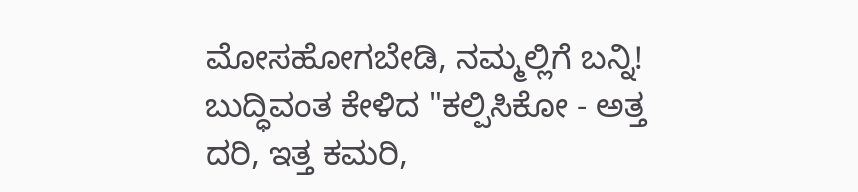ಮೋಸಹೋಗಬೇಡಿ, ನಮ್ಮಲ್ಲಿಗೆ ಬನ್ನಿ!
ಬುದ್ಧಿವಂತ ಕೇಳಿದ "ಕಲ್ಪಿಸಿಕೋ - ಅತ್ತ ದರಿ, ಇತ್ತ ಕಮರಿ,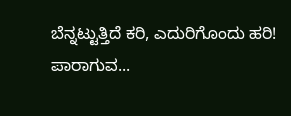ಬೆನ್ನಟ್ಟುತ್ತಿದೆ ಕರಿ, ಎದುರಿಗೊಂದು ಹರಿ! ಪಾರಾಗುವ...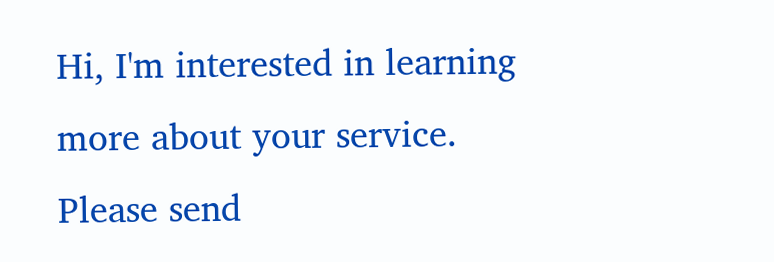Hi, I'm interested in learning more about your service. Please send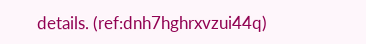details. (ref:dnh7hghrxvzui44q)